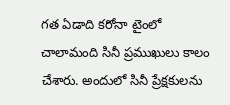గత ఏడాది కరోనా టైంలో చాలామంది సినీ ప్రముఖులు కాలం చేశారు. అందులో సినీ ప్రేక్షకులను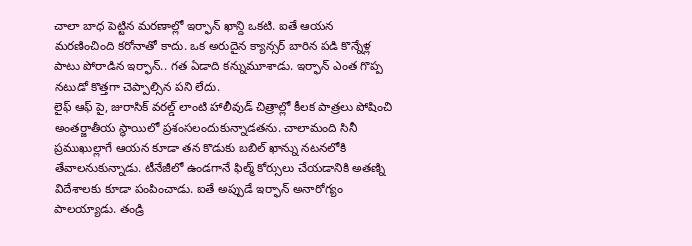చాలా బాధ పెట్టిన మరణాల్లో ఇర్ఫాన్ ఖాన్ది ఒకటి. ఐతే ఆయన మరణించింది కరోనాతో కాదు. ఒక అరుదైన క్యాన్సర్ బారిన పడి కొన్నేళ్ల పాటు పోరాడిన ఇర్ఫాన్.. గత ఏడాది కన్నుమూశాడు. ఇర్ఫాన్ ఎంత గొప్ప నటుడో కొత్తగా చెప్పాల్సిన పని లేదు.
లైఫ్ ఆఫ్ పై, జురాసిక్ వరల్డ్ లాంటి హాలీవుడ్ చిత్రాల్లో కీలక పాత్రలు పోషించి అంతర్జాతీయ స్థాయిలో ప్రశంసలందుకున్నాడతను. చాలామంది సినీ ప్రముఖుల్లాగే ఆయన కూడా తన కొడుకు బబిల్ ఖాన్ను నటనలోకి తేవాలనుకున్నాడు. టీనేజీలో ఉండగానే ఫిల్మ్ కోర్సులు చేయడానికి అతణ్ని విదేశాలకు కూడా పంపించాడు. ఐతే అప్పుడే ఇర్ఫాన్ అనారోగ్యం పాలయ్యాడు. తండ్రి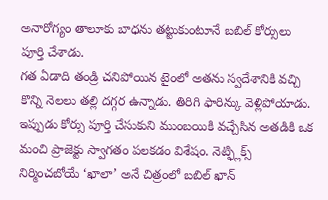అనారోగ్యం తాలూకు బాధను తట్టుకుంటూనే బబిల్ కోర్సులు పూర్తి చేశాడు.
గత ఏడాది తండ్రి చనిపోయిన టైంలో అతను స్వదేశానికి వచ్చి కొన్ని నెలలు తల్లి దగ్గర ఉన్నాడు. తిరిగి ఫారిన్కు వెళ్లిపోయాడు. ఇప్పుడు కోర్సు పూర్తి చేసుకుని ముంబయికి వచ్చేసిన అతడికి ఒక మంచి ప్రాజెక్టు స్వాగతం పలకడం విశేషం. నెట్ఫ్లిక్స్ నిర్మించబోయే ‘ఖాలా’ అనే చిత్రంలో బబిల్ ఖాన్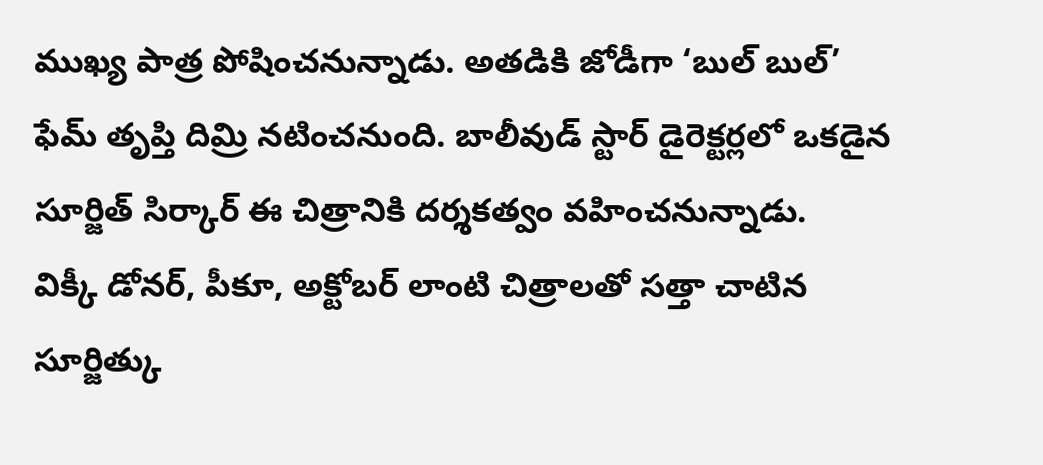ముఖ్య పాత్ర పోషించనున్నాడు. అతడికి జోడీగా ‘బుల్ బుల్’ ఫేమ్ తృప్తి దిమ్రి నటించనుంది. బాలీవుడ్ స్టార్ డైరెక్టర్లలో ఒకడైన సూర్జిత్ సిర్కార్ ఈ చిత్రానికి దర్శకత్వం వహించనున్నాడు.
విక్కీ డోనర్, పీకూ, అక్టోబర్ లాంటి చిత్రాలతో సత్తా చాటిన సూర్జిత్కు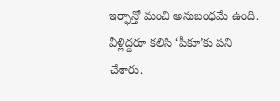ఇర్ఫాన్తో మంచి అనుబంధమే ఉంది. వీళ్లిద్దరూ కలిసి ‘పీకూ’కు పని చేశారు.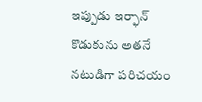ఇప్పుడు ఇర్ఫాన్ కొడుకును అతనే నటుడిగా పరిచయం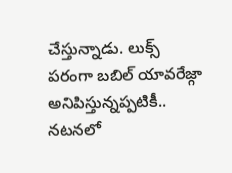చేస్తున్నాడు. లుక్స్ పరంగా బబిల్ యావరేజ్గా అనిపిస్తున్నప్పటికీ.. నటనలో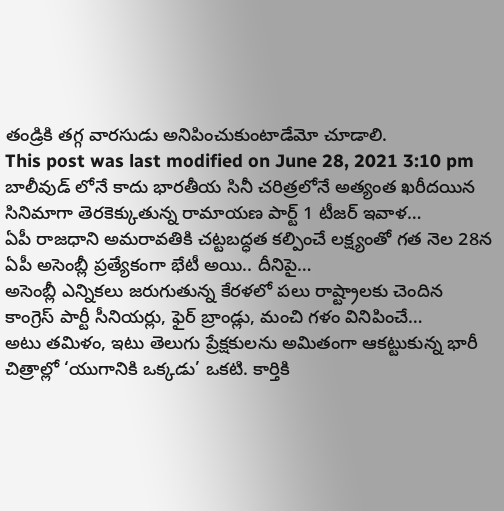తండ్రికి తగ్గ వారసుడు అనిపించుకుంటాడేమో చూడాలి.
This post was last modified on June 28, 2021 3:10 pm
బాలీవుడ్ లోనే కాదు భారతీయ సినీ చరిత్రలోనే అత్యంత ఖరీదయిన సినిమాగా తెరకెక్కుతున్న రామాయణ పార్ట్ 1 టీజర్ ఇవాళ…
ఏపీ రాజధాని అమరావతికి చట్టబద్ధత కల్పించే లక్ష్యంతో గత నెల 28న ఏపీ అసెంబ్లీ ప్రత్యేకంగా భేటీ అయి.. దీనిపై…
అసెంబ్లీ ఎన్నికలు జరుగుతున్న కేరళలో పలు రాష్ట్రాలకు చెందిన కాంగ్రెస్ పార్టీ సీనియర్లు, ఫైర్ బ్రాండ్లు, మంచి గళం వినిపించే…
అటు తమిళం, ఇటు తెలుగు ప్రేక్షకులను అమితంగా ఆకట్టుకున్న భారీ చిత్రాల్లో ‘యుగానికి ఒక్కడు’ ఒకటి. కార్తికి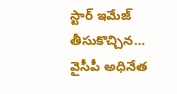స్టార్ ఇమేజ్ తీసుకొచ్చిన…
వైసీపీ అధినేత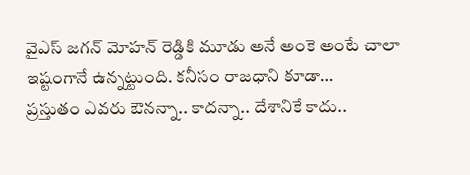వైఎస్ జగన్ మోహన్ రెడ్డికి మూడు అనే అంకె అంటే చాలా ఇష్టంగానే ఉన్నట్టుంది. కనీసం రాజధాని కూడా…
ప్రస్తుతం ఎవరు ఔనన్నా.. కాదన్నా.. దేశానికే కాదు..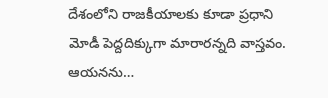దేశంలోని రాజకీయాలకు కూడా ప్రధాని మోడీ పెద్దదిక్కుగా మారారన్నది వాస్తవం. ఆయనను…